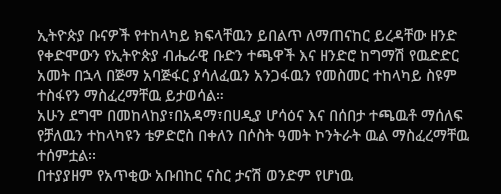ኢትዮጵያ ቡናዎች የተከላካይ ክፍላቸዉን ይበልጥ ለማጠናከር ይረዳቸው ዘንድ የቀድሞውን የኢትዮጵያ ብሔራዊ ቡድን ተጫዋች እና ዘንድሮ ከግማሽ የዉድድር አመት በኋላ በጅማ አባጅፋር ያሳለፈዉን አንጋፋዉን የመስመር ተከላካይ ስዩም ተስፋየን ማስፈረማቸዉ ይታወሳል።
አሁን ደግሞ በመከላከያ፣በአዳማ፣በሀዲያ ሆሳዕና እና በሰበታ ተጫዉቶ ማሰለፍ የቻለዉን ተከላካዩን ቴዎድሮስ በቀለን በሶስት ዓመት ኮንትራት ዉል ማስፈረማቸዉ ተሰምቷል፡፡
በተያያዘም የአጥቂው አቡበከር ናስር ታናሽ ወንድም የሆነዉ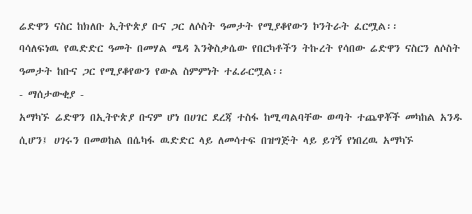ሬድዋን ናስር ከክለቡ ኢትዮጵያ ቡና ጋር ለሶስት ዓመታት የሚያቆየውን ኮንትራት ፈርሟል፡፡
ባሳለፍነዉ የዉድድር ዓመት በመሃል ሜዳ እንቅስቃሴው የበርካቶችን ትኩረት የሳበው ሬድዋን ናስርን ለሶስት ዓመታት ከቡና ጋር የሚያቆየውን የውል ስምምነት ተፈራርሟል፡፡
- ማሰታውቂያ -
አማካኙ ሬድዋን በኢትዮጵያ ቡናም ሆነ በሀገር ደረጃ ተስፋ ከሚጣልባቸው ወጣት ተጨዋቾች መካከል አንዱ ሲሆን፤ ሀገሩን በመወከል በሴካፋ ዉድድር ላይ ለመሳተፍ በዝግጅት ላይ ይገኝ የነበረዉ አማካኙ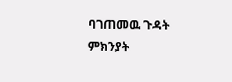ባገጠመዉ ጉዳት ምክንያት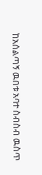ከአሰልጣኝ ዉበቱ አባተ ስብስብ ዉስጥ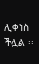ሊቀነስ ችሏል ፡፡